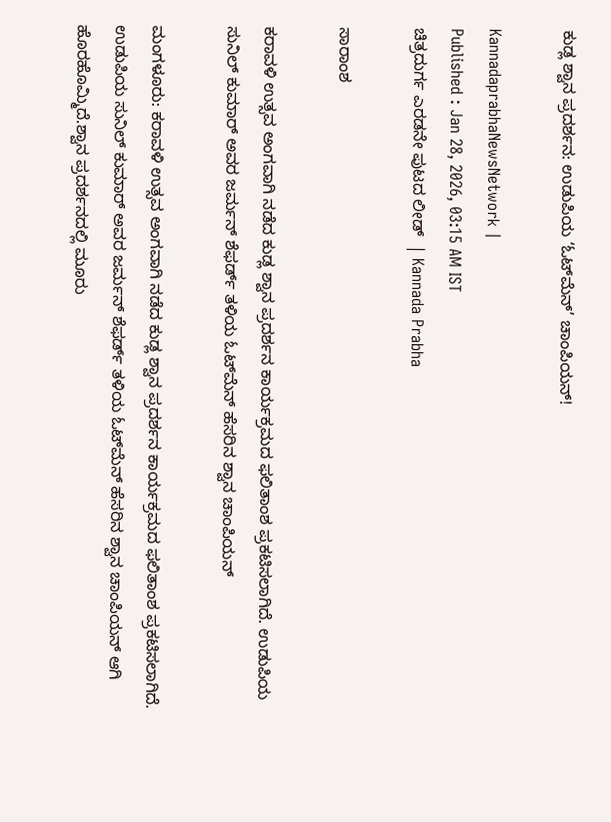ಕುಡ್ಲ ಶ್ವಾನ ಪ್ರದರ್ಶನ: ಉಡುಪಿಯ ‘ಓಟ್‌ಮೆನ್‌’ ಚಾಂಪಿಯನ್‌!

KannadaprabhaNewsNetwork |
Published : Jan 28, 2026, 03:15 AM IST
ಚಿತ್ರದುರ್ಗ ಎರಡನೇ ಪುಟದ ಲೀಡ್  | Kannada Prabha

ಸಾರಾಂಶ

ಕರಾವಳಿ ಉತ್ಸವ ಅಂಗವಾಗಿ ನಡೆದ ಕುಡ್ಲ ಶ್ವಾನ ಪ್ರದರ್ಶನ ಕಾರ್ಯಕ್ರಮದ ಫಲಿತಾಂಶ ಪ್ರಕಟಿಸಲಾಗಿದೆ. ಉಡುಪಿಯ ಸುನಿಲ್ ಕುಮಾರ್ ಅವರ ಜರ್ಮನ್ ಶೆಫರ್ಡ್ ತಳಿಯ ಓಟ್‌ಮೆನ್ ಹೆಸರಿನ ಶ್ವಾನ ಚಾಂಪಿಯನ್

ಮಂಗಳೂರು: ಕರಾವಳಿ ಉತ್ಸವ ಅಂಗವಾಗಿ ನಡೆದ ಕುಡ್ಲ ಶ್ವಾನ ಪ್ರದರ್ಶನ ಕಾರ್ಯಕ್ರಮದ ಫಲಿತಾಂಶ ಪ್ರಕಟಿಸಲಾಗಿದೆ. ಉಡುಪಿಯ ಸುನಿಲ್ ಕುಮಾರ್ ಅವರ ಜರ್ಮನ್ ಶೆಫರ್ಡ್ ತಳಿಯ ಓಟ್‌ಮೆನ್ ಹೆಸರಿನ ಶ್ವಾನ ಚಾಂಪಿಯನ್ ಆಗಿ ಹೊರಹೊಮ್ಮಿದೆ.ಶ್ವಾನ ಪ್ರದರ್ಶನದಲ್ಲಿ ಮೂರು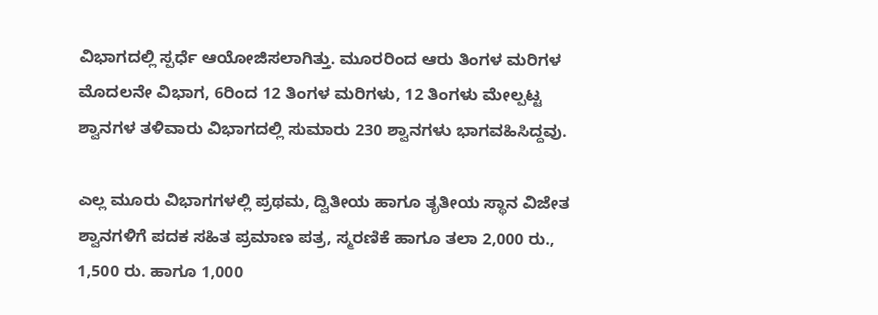ವಿಭಾಗದಲ್ಲಿ ಸ್ಪರ್ಧೆ ಆಯೋಜಿಸಲಾಗಿತ್ತು. ಮೂರರಿಂದ ಆರು ತಿಂಗಳ ಮರಿಗಳ ಮೊದಲನೇ ವಿಭಾಗ, 6ರಿಂದ 12 ತಿಂಗಳ ಮರಿಗಳು, 12 ತಿಂಗಳು ಮೇಲ್ಪಟ್ಟ ಶ್ವಾನಗಳ ತಳಿವಾರು ವಿಭಾಗದಲ್ಲಿ ಸುಮಾರು 230 ಶ್ವಾನಗಳು ಭಾಗವಹಿಸಿದ್ದವು.

ಎಲ್ಲ ಮೂರು ವಿಭಾಗಗಳಲ್ಲಿ ಪ್ರಥಮ, ದ್ವಿತೀಯ ಹಾಗೂ ತೃತೀಯ ಸ್ಥಾನ ವಿಜೇತ ಶ್ವಾನಗಳಿಗೆ ಪದಕ ಸಹಿತ ಪ್ರಮಾಣ ಪತ್ರ, ಸ್ಮರಣಿಕೆ ಹಾಗೂ ತಲಾ 2,000 ರು., 1,500 ರು. ಹಾಗೂ 1,000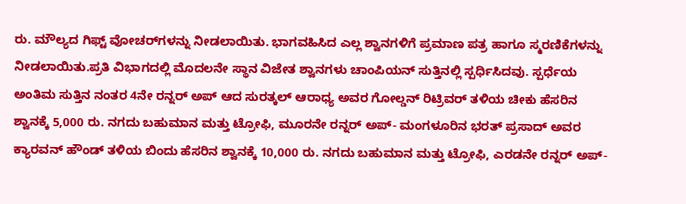ರು. ಮೌಲ್ಯದ ಗಿಫ್ಟ್ ವೋಚರ್‌ಗಳನ್ನು ನೀಡಲಾಯಿತು. ಭಾಗವಹಿಸಿದ ಎಲ್ಲ ಶ್ವಾನಗಳಿಗೆ ಪ್ರಮಾಣ ಪತ್ರ ಹಾಗೂ ಸ್ಮರಣಿಕೆಗಳನ್ನು ನೀಡಲಾಯಿತು.ಪ್ರತಿ ವಿಭಾಗದಲ್ಲಿ ಮೊದಲನೇ ಸ್ಥಾನ ವಿಜೇತ ಶ್ವಾನಗಳು ಚಾಂಪಿಯನ್ ಸುತ್ತಿನಲ್ಲಿ ಸ್ಪರ್ಧಿಸಿದವು. ಸ್ಪರ್ಧೆಯ ಅಂತಿಮ ಸುತ್ತಿನ ನಂತರ 4ನೇ ರನ್ನರ್ ಅಪ್ ಆದ ಸುರತ್ಕಲ್ ಆರಾಧ್ಯ ಅವರ ಗೋಲ್ಡನ್ ರಿಟ್ರಿವರ್ ತಳಿಯ ಚೀಕು ಹೆಸರಿನ ಶ್ವಾನಕ್ಕೆ 5,000 ರು. ನಗದು ಬಹುಮಾನ ಮತ್ತು ಟ್ರೋಫಿ, ಮೂರನೇ ರನ್ನರ್ ಅಪ್- ಮಂಗಳೂರಿನ ಭರತ್ ಪ್ರಸಾದ್ ಅವರ ಕ್ಯಾರವನ್ ಹೌಂಡ್ ತಳಿಯ ಬಿಂದು ಹೆಸರಿನ ಶ್ವಾನಕ್ಕೆ 10,000 ರು. ನಗದು ಬಹುಮಾನ ಮತ್ತು ಟ್ರೋಫಿ, ಎರಡನೇ ರನ್ನರ್ ಅಪ್-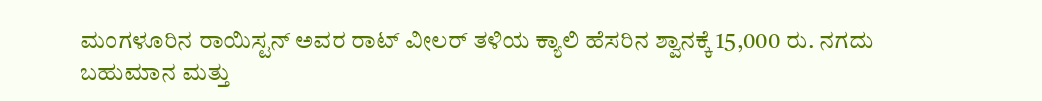ಮಂಗಳೂರಿನ ರಾಯಿಸ್ಟನ್ ಅವರ ರಾಟ್ ವೀಲರ್ ತಳಿಯ ಕ್ಯಾಲಿ ಹೆಸರಿನ ಶ್ವಾನಕ್ಕೆ 15,000 ರು. ನಗದು ಬಹುಮಾನ ಮತ್ತು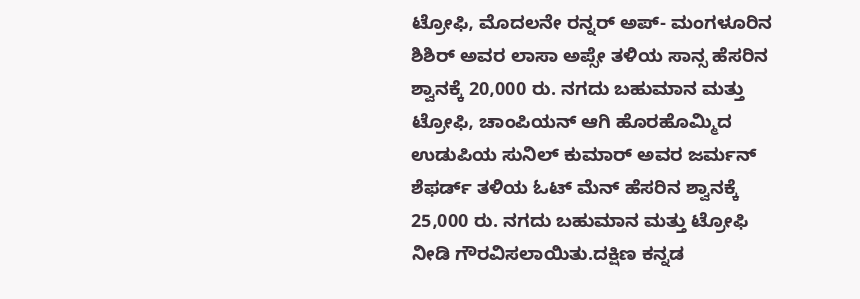ಟ್ರೋಫಿ, ಮೊದಲನೇ ರನ್ನರ್ ಅಪ್- ಮಂಗಳೂರಿನ ಶಿಶಿರ್ ಅವರ ಲಾಸಾ ಅಪ್ಸೇ ತಳಿಯ ಸಾನ್ಸ ಹೆಸರಿನ ಶ್ವಾನಕ್ಕೆ 20,000 ರು. ನಗದು ಬಹುಮಾನ ಮತ್ತು ಟ್ರೋಫಿ, ಚಾಂಪಿಯನ್ ಆಗಿ ಹೊರಹೊಮ್ಮಿದ ಉಡುಪಿಯ ಸುನಿಲ್ ಕುಮಾರ್ ಅವರ ಜರ್ಮನ್ ಶೆಫರ್ಡ್ ತಳಿಯ ಓಟ್ ಮೆನ್ ಹೆಸರಿನ ಶ್ವಾನಕ್ಕೆ 25,000 ರು. ನಗದು ಬಹುಮಾನ ಮತ್ತು ಟ್ರೋಫಿ ನೀಡಿ ಗೌರವಿಸಲಾಯಿತು.ದಕ್ಷಿಣ ಕನ್ನಡ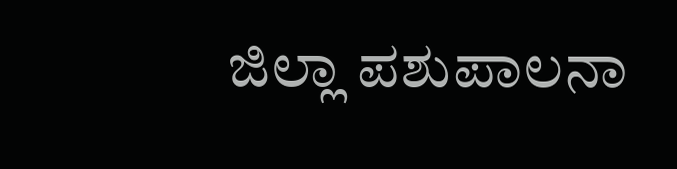ಜಿಲ್ಲಾ ಪಶುಪಾಲನಾ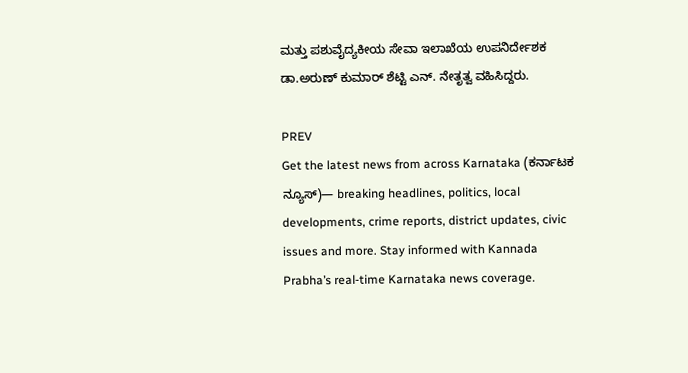ಮತ್ತು ಪಶುವೈದ್ಯಕೀಯ ಸೇವಾ ಇಲಾಖೆಯ ಉಪನಿರ್ದೇಶಕ ಡಾ.ಅರುಣ್ ಕುಮಾರ್ ಶೆಟ್ಟಿ ಎನ್. ನೇತೃತ್ವ ವಹಿಸಿದ್ದರು.

PREV
Get the latest news from across Karnataka (ಕರ್ನಾಟಕ ನ್ಯೂಸ್)— breaking headlines, politics, local developments, crime reports, district updates, civic issues and more. Stay informed with Kannada Prabha’s real‑time Karnataka news coverage.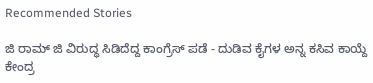Recommended Stories

ಜಿ ರಾಮ್‌ ಜಿ ವಿರುದ್ಧ ಸಿಡಿದೆದ್ದ ಕಾಂಗ್ರೆಸ್‌ ಪಡೆ - ದುಡಿವ ಕೈಗಳ ಅನ್ನ ಕಸಿವ ಕಾಯ್ದೆ
ಕೇಂದ್ರ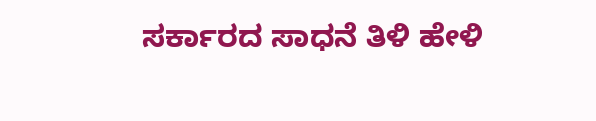ಸರ್ಕಾರದ ಸಾಧನೆ ತಿಳಿ ಹೇಳಿ